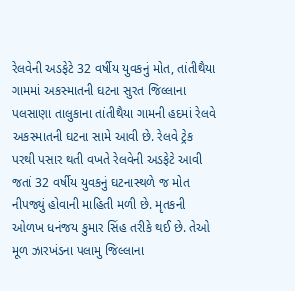રેલવેની અડફેટે 32 વર્ષીય યુવકનું મોત, તાંતીથૈયા ગામમાં અકસ્માતની ઘટના સુરત જિલ્લાના પલસાણા તાલુકાના તાંતીથૈયા ગામની હદમાં રેલવે અકસ્માતની ઘટના સામે આવી છે. રેલવે ટ્રેક પરથી પસાર થતી વખતે રેલવેની અડફેટે આવી જતાં 32 વર્ષીય યુવકનું ઘટનાસ્થળે જ મોત નીપજ્યું હોવાની માહિતી મળી છે. મૃતકની ઓળખ ધનંજય કુમાર સિંહ તરીકે થઈ છે. તેઓ મૂળ ઝારખંડના પલામુ જિલ્લાના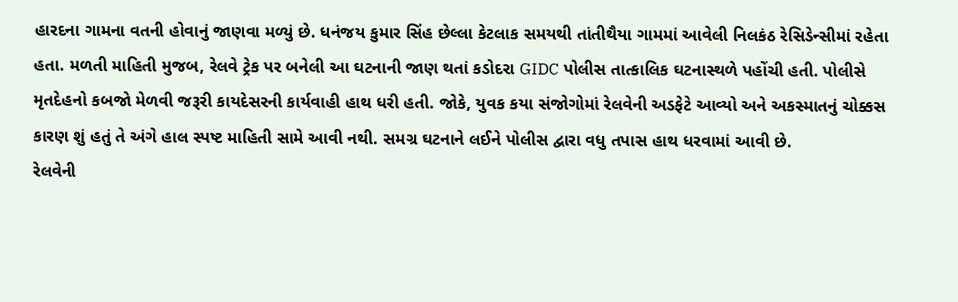હારદના ગામના વતની હોવાનું જાણવા મળ્યું છે. ધનંજય કુમાર સિંહ છેલ્લા કેટલાક સમયથી તાંતીથૈયા ગામમાં આવેલી નિલકંઠ રેસિડેન્સીમાં રહેતા હતા. મળતી માહિતી મુજબ, રેલવે ટ્રેક પર બનેલી આ ઘટનાની જાણ થતાં કડોદરા GIDC પોલીસ તાત્કાલિક ઘટનાસ્થળે પહોંચી હતી. પોલીસે મૃતદેહનો કબજો મેળવી જરૂરી કાયદેસરની કાર્યવાહી હાથ ધરી હતી. જોકે, યુવક કયા સંજોગોમાં રેલવેની અડફેટે આવ્યો અને અકસ્માતનું ચોક્કસ કારણ શું હતું તે અંગે હાલ સ્પષ્ટ માહિતી સામે આવી નથી. સમગ્ર ઘટનાને લઈને પોલીસ દ્વારા વધુ તપાસ હાથ ધરવામાં આવી છે.
રેલવેની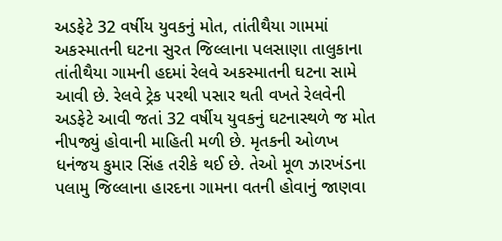અડફેટે 32 વર્ષીય યુવકનું મોત, તાંતીથૈયા ગામમાં અકસ્માતની ઘટના સુરત જિલ્લાના પલસાણા તાલુકાના તાંતીથૈયા ગામની હદમાં રેલવે અકસ્માતની ઘટના સામે આવી છે. રેલવે ટ્રેક પરથી પસાર થતી વખતે રેલવેની અડફેટે આવી જતાં 32 વર્ષીય યુવકનું ઘટનાસ્થળે જ મોત નીપજ્યું હોવાની માહિતી મળી છે. મૃતકની ઓળખ ધનંજય કુમાર સિંહ તરીકે થઈ છે. તેઓ મૂળ ઝારખંડના પલામુ જિલ્લાના હારદના ગામના વતની હોવાનું જાણવા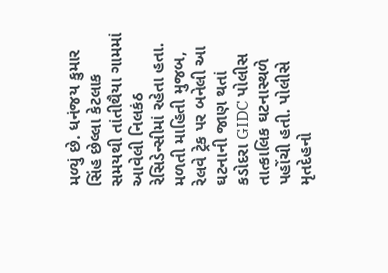મળ્યું છે. ધનંજય કુમાર સિંહ છેલ્લા કેટલાક સમયથી તાંતીથૈયા ગામમાં આવેલી નિલકંઠ રેસિડેન્સીમાં રહેતા હતા. મળતી માહિતી મુજબ, રેલવે ટ્રેક પર બનેલી આ ઘટનાની જાણ થતાં કડોદરા GIDC પોલીસ તાત્કાલિક ઘટનાસ્થળે પહોંચી હતી. પોલીસે મૃતદેહનો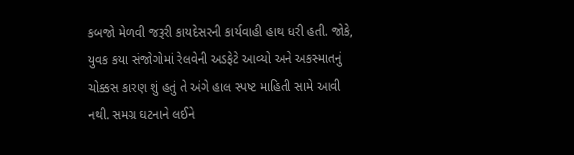કબજો મેળવી જરૂરી કાયદેસરની કાર્યવાહી હાથ ધરી હતી. જોકે, યુવક કયા સંજોગોમાં રેલવેની અડફેટે આવ્યો અને અકસ્માતનું ચોક્કસ કારણ શું હતું તે અંગે હાલ સ્પષ્ટ માહિતી સામે આવી નથી. સમગ્ર ઘટનાને લઈને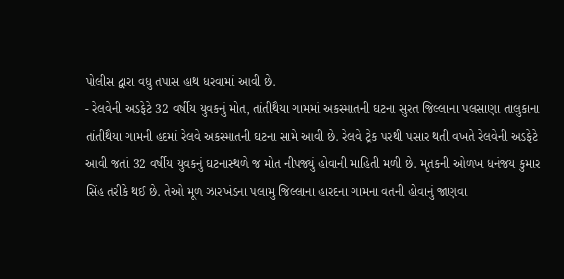પોલીસ દ્વારા વધુ તપાસ હાથ ધરવામાં આવી છે.
- રેલવેની અડફેટે 32 વર્ષીય યુવકનું મોત, તાંતીથૈયા ગામમાં અકસ્માતની ઘટના સુરત જિલ્લાના પલસાણા તાલુકાના તાંતીથૈયા ગામની હદમાં રેલવે અકસ્માતની ઘટના સામે આવી છે. રેલવે ટ્રેક પરથી પસાર થતી વખતે રેલવેની અડફેટે આવી જતાં 32 વર્ષીય યુવકનું ઘટનાસ્થળે જ મોત નીપજ્યું હોવાની માહિતી મળી છે. મૃતકની ઓળખ ધનંજય કુમાર સિંહ તરીકે થઈ છે. તેઓ મૂળ ઝારખંડના પલામુ જિલ્લાના હારદના ગામના વતની હોવાનું જાણવા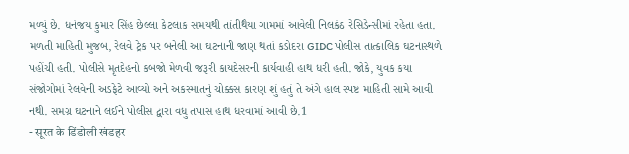મળ્યું છે. ધનંજય કુમાર સિંહ છેલ્લા કેટલાક સમયથી તાંતીથૈયા ગામમાં આવેલી નિલકંઠ રેસિડેન્સીમાં રહેતા હતા. મળતી માહિતી મુજબ, રેલવે ટ્રેક પર બનેલી આ ઘટનાની જાણ થતાં કડોદરા GIDC પોલીસ તાત્કાલિક ઘટનાસ્થળે પહોંચી હતી. પોલીસે મૃતદેહનો કબજો મેળવી જરૂરી કાયદેસરની કાર્યવાહી હાથ ધરી હતી. જોકે, યુવક કયા સંજોગોમાં રેલવેની અડફેટે આવ્યો અને અકસ્માતનું ચોક્કસ કારણ શું હતું તે અંગે હાલ સ્પષ્ટ માહિતી સામે આવી નથી. સમગ્ર ઘટનાને લઈને પોલીસ દ્વારા વધુ તપાસ હાથ ધરવામાં આવી છે.1
- सूरत के डिंडोली खंडहर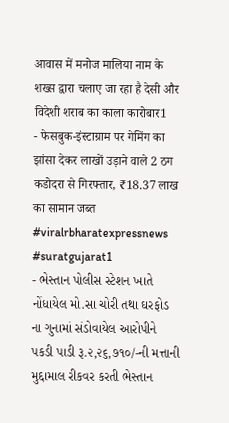आवास में मनोज मालिया नाम के शख्स द्वारा चलाए जा रहा है देसी और विदेशी शराब का काला कारोबार1
- फेसबुक-इंस्टाग्राम पर गेमिंग का झांसा देकर लाखों उड़ाने वाले 2 ठग कडोदरा से गिरफ्तार, ₹18.37 लाख का सामान जब्त #viralrbharatexpressnews #suratgujarat1
- ભેસ્તાન પોલીસ સ્ટેશન ખાતે નોંધાયેલ મો.સા ચોરી તથા ઘરફોડ ના ગુનામાં સંડોવાયેલ આરોપીને પકડી પાડી રૂ.૨,૨૬,૭૧૦/-ની મત્તાની મુદ્દામાલ રીકવર કરતી ભેસ્તાન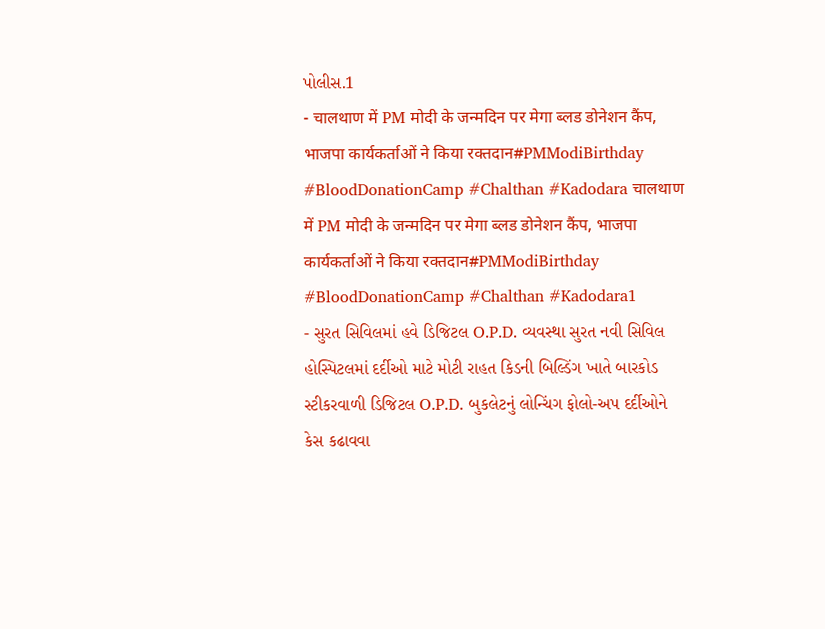પોલીસ.1
- चालथाण में PM मोदी के जन्मदिन पर मेगा ब्लड डोनेशन कैंप, भाजपा कार्यकर्ताओं ने किया रक्तदान#PMModiBirthday #BloodDonationCamp #Chalthan #Kadodara चालथाण में PM मोदी के जन्मदिन पर मेगा ब्लड डोनेशन कैंप, भाजपा कार्यकर्ताओं ने किया रक्तदान#PMModiBirthday #BloodDonationCamp #Chalthan #Kadodara1
- સુરત સિવિલમાં હવે ડિજિટલ O.P.D. વ્યવસ્થા સુરત નવી સિવિલ હોસ્પિટલમાં દર્દીઓ માટે મોટી રાહત કિડની બિલ્ડિંગ ખાતે બારકોડ સ્ટીકરવાળી ડિજિટલ O.P.D. બુકલેટનું લોન્ચિંગ ફોલો-અપ દર્દીઓને કેસ કઢાવવા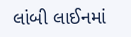લાંબી લાઈનમાં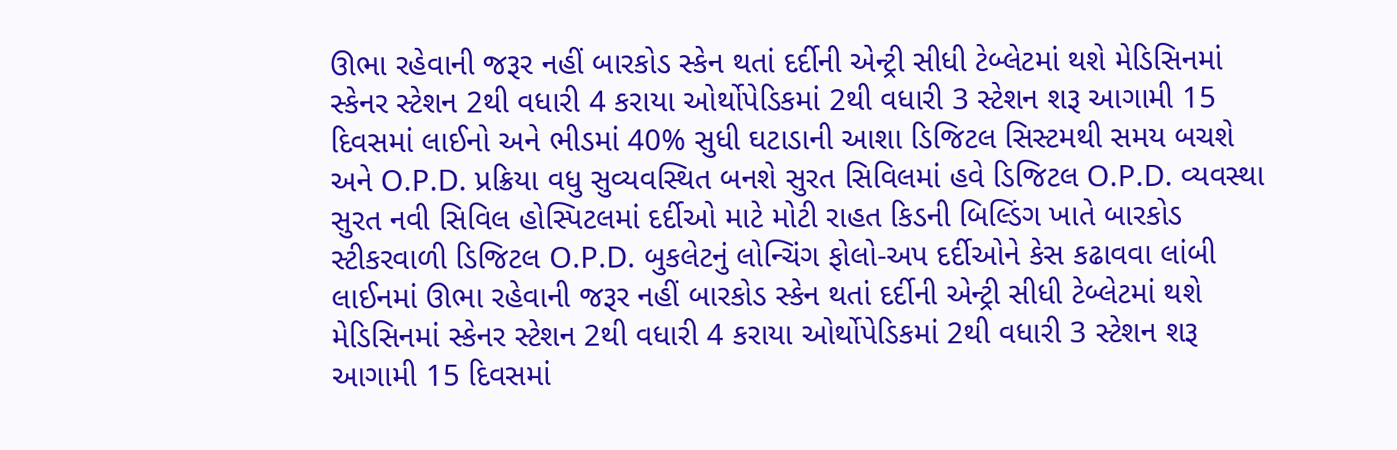ઊભા રહેવાની જરૂર નહીં બારકોડ સ્કેન થતાં દર્દીની એન્ટ્રી સીધી ટેબ્લેટમાં થશે મેડિસિનમાં સ્કેનર સ્ટેશન 2થી વધારી 4 કરાયા ઓર્થોપેડિકમાં 2થી વધારી 3 સ્ટેશન શરૂ આગામી 15 દિવસમાં લાઈનો અને ભીડમાં 40% સુધી ઘટાડાની આશા ડિજિટલ સિસ્ટમથી સમય બચશે અને O.P.D. પ્રક્રિયા વધુ સુવ્યવસ્થિત બનશે સુરત સિવિલમાં હવે ડિજિટલ O.P.D. વ્યવસ્થા સુરત નવી સિવિલ હોસ્પિટલમાં દર્દીઓ માટે મોટી રાહત કિડની બિલ્ડિંગ ખાતે બારકોડ સ્ટીકરવાળી ડિજિટલ O.P.D. બુકલેટનું લોન્ચિંગ ફોલો-અપ દર્દીઓને કેસ કઢાવવા લાંબી લાઈનમાં ઊભા રહેવાની જરૂર નહીં બારકોડ સ્કેન થતાં દર્દીની એન્ટ્રી સીધી ટેબ્લેટમાં થશે મેડિસિનમાં સ્કેનર સ્ટેશન 2થી વધારી 4 કરાયા ઓર્થોપેડિકમાં 2થી વધારી 3 સ્ટેશન શરૂ આગામી 15 દિવસમાં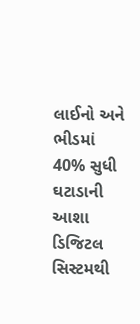લાઈનો અને ભીડમાં 40% સુધી ઘટાડાની આશા ડિજિટલ સિસ્ટમથી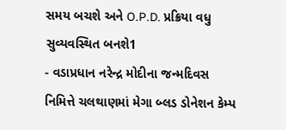સમય બચશે અને O.P.D. પ્રક્રિયા વધુ સુવ્યવસ્થિત બનશે1
- વડાપ્રધાન નરેન્દ્ર મોદીના જન્મદિવસ નિમિત્તે ચલથાણમાં મેગા બ્લડ ડોનેશન કેમ્પ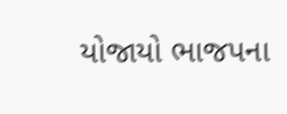યોજાયો ભાજપના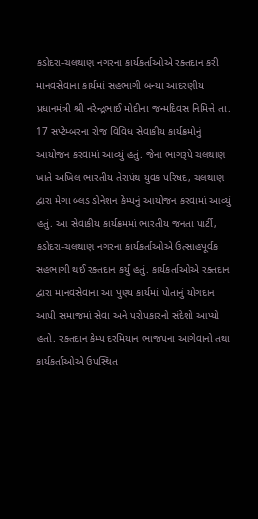કડોદરા-ચલથાણ નગરના કાર્યકર્તાઓએ રક્તદાન કરી માનવસેવાના કાર્યમાં સહભાગી બન્યા આદરણીય પ્રધાનમંત્રી શ્રી નરેન્દ્રભાઈ મોદીના જન્મદિવસ નિમિત્તે તા. 17 સપ્ટેમ્બરના રોજ વિવિધ સેવાકીય કાર્યક્રમોનું આયોજન કરવામાં આવ્યું હતું. જેના ભાગરૂપે ચલથાણ ખાતે અખિલ ભારતીય તેરાપંથ યુવક પરિષદ, ચલથાણ દ્વારા મેગા બ્લડ ડોનેશન કેમ્પનું આયોજન કરવામાં આવ્યું હતું. આ સેવાકીય કાર્યક્રમમાં ભારતીય જનતા પાર્ટી, કડોદરા-ચલથાણ નગરના કાર્યકર્તાઓએ ઉત્સાહપૂર્વક સહભાગી થઈ રક્તદાન કર્યું હતું. કાર્યકર્તાઓએ રક્તદાન દ્વારા માનવસેવાના આ પુણ્ય કાર્યમાં પોતાનું યોગદાન આપી સમાજમાં સેવા અને પરોપકારનો સંદેશો આપ્યો હતો. રક્તદાન કેમ્પ દરમિયાન ભાજપના આગેવાનો તથા કાર્યકર્તાઓએ ઉપસ્થિત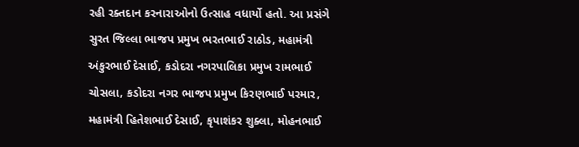રહી રક્તદાન કરનારાઓનો ઉત્સાહ વધાર્યો હતો. આ પ્રસંગે સુરત જિલ્લા ભાજપ પ્રમુખ ભરતભાઈ રાઠોડ, મહામંત્રી અંકુરભાઈ દેસાઈ, કડોદરા નગરપાલિકા પ્રમુખ રામભાઈ ચોસલા, કડોદરા નગર ભાજપ પ્રમુખ કિરણભાઈ પરમાર, મહામંત્રી હિતેશભાઈ દેસાઈ, કૃપાશંકર શુક્લા, મોહનભાઈ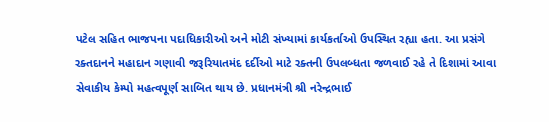પટેલ સહિત ભાજપના પદાધિકારીઓ અને મોટી સંખ્યામાં કાર્યકર્તાઓ ઉપસ્થિત રહ્યા હતા. આ પ્રસંગે રક્તદાનને મહાદાન ગણાવી જરૂરિયાતમંદ દર્દીઓ માટે રક્તની ઉપલબ્ધતા જળવાઈ રહે તે દિશામાં આવા સેવાકીય કેમ્પો મહત્વપૂર્ણ સાબિત થાય છે. પ્રધાનમંત્રી શ્રી નરેન્દ્રભાઈ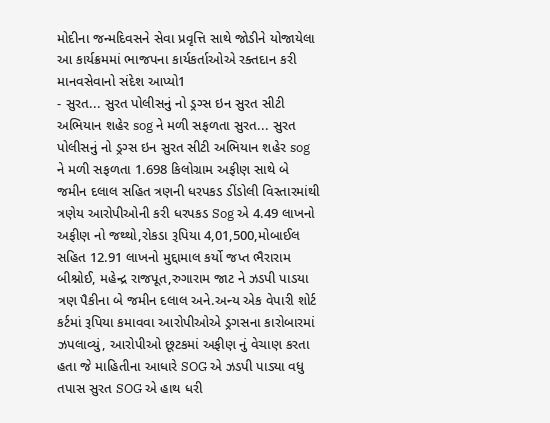મોદીના જન્મદિવસને સેવા પ્રવૃત્તિ સાથે જોડીને યોજાયેલા આ કાર્યક્રમમાં ભાજપના કાર્યકર્તાઓએ રક્તદાન કરી માનવસેવાનો સંદેશ આપ્યો1
- સુરત... સુરત પોલીસનું નો ડ્રગ્સ ઇન સુરત સીટી અભિયાન શહેર sog ને મળી સફળતા સુરત... સુરત પોલીસનું નો ડ્રગ્સ ઇન સુરત સીટી અભિયાન શહેર sog ને મળી સફળતા 1.698 કિલોગ્રામ અફીણ સાથે બે જમીન દલાલ સહિત ત્રણની ધરપકડ ડીંડોલી વિસ્તારમાંથી ત્રણેય આરોપીઓની કરી ધરપકડ Sog એ 4.49 લાખનો અફીણ નો જથ્થો,રોકડા રૂપિયા 4,01,500,મોબાઈલ સહિત 12.91 લાખનો મુદ્દામાલ કર્યો જપ્ત ભૈરારામ બીશ્નોઈ, મહેન્દ્ર રાજપૂત,રુગારામ જાટ ને ઝડપી પાડયા ત્રણ પૈકીના બે જમીન દલાલ અને.અન્ય એક વેપારી શોર્ટ કર્ટમાં રૂપિયા કમાવવા આરોપીઓએ ડ્રગસના કારોબારમાં ઝપલાવ્યું, આરોપીઓ છૂટકમાં અફીણ નું વેચાણ કરતા હતા જે માહિતીના આધારે SOG એ ઝડપી પાડ્યા વધુ તપાસ સુરત SOG એ હાથ ધરી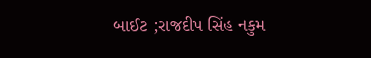બાઈટ ;રાજદીપ સિંહ નકુમ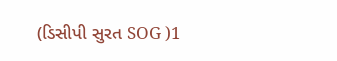(ડિસીપી સુરત SOG )1